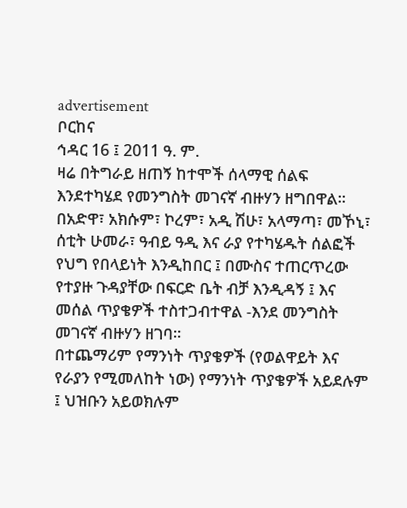advertisement
ቦርከና
ኅዳር 16 ፤ 2011 ዓ. ም.
ዛሬ በትግራይ ዘጠኝ ከተሞች ሰላማዊ ሰልፍ እንደተካሄደ የመንግስት መገናኛ ብዙሃን ዘግበዋል። በአድዋ፣ አክሱም፣ ኮረም፣ አዲ ሽሁ፣ አላማጣ፣ መኾኒ፣ ሰቲት ሁመራ፣ ዓብይ ዓዲ እና ራያ የተካሄዱት ሰልፎች የህግ የበላይነት እንዲከበር ፤ በሙስና ተጠርጥረው የተያዙ ጉዳያቸው በፍርድ ቤት ብቻ እንዲዳኝ ፤ እና መሰል ጥያቄዎች ተስተጋብተዋል -እንደ መንግስት መገናኛ ብዙሃን ዘገባ።
በተጨማሪም የማንነት ጥያቄዎች (የወልዋይት እና የራያን የሚመለከት ነው) የማንነት ጥያቄዎች አይደሉም ፤ ህዝቡን አይወክሉም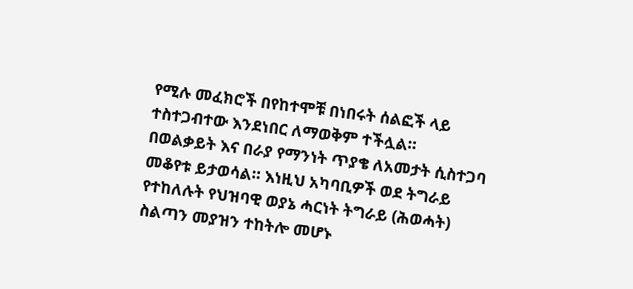የሚሉ መፈክሮች በየከተሞቹ በነበሩት ሰልፎች ላይ ተስተጋብተው እንደነበር ለማወቅም ተችሏል።
በወልቃይት እና በራያ የማንነት ጥያቄ ለአመታት ሲስተጋባ መቆየቱ ይታወሳል። እነዚህ አካባቢዎች ወደ ትግራይ የተከለሉት የህዝባዊ ወያኔ ሓርነት ትግራይ (ሕወሓት) ስልጣን መያዝን ተከትሎ መሆኑ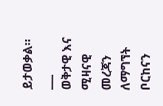ይታወቃል።
___
ወቅታዊ እና ሚዛናዊ መረጃን ለማግኘት ቦርከናን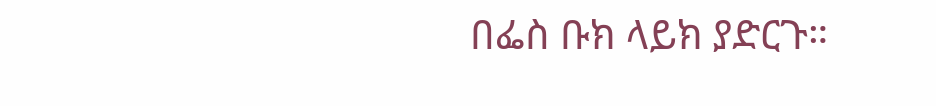በፌስ ቡክ ላይክ ያድርጉ።